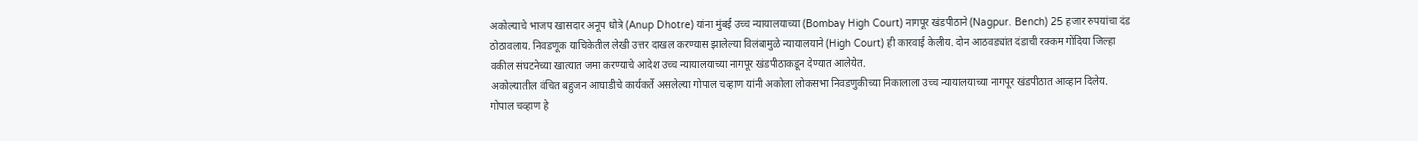अकोल्याचे भाजप खासदार अनूप धोत्रे (Anup Dhotre) यांना मुंबई उच्च न्यायालयाच्या (Bombay High Court) नागपूर खंडपीठाने (Nagpur. Bench) 25 हजार रुपयांचा दंड ठोठावलाय. निवडणूक याचिकेतील लेखी उत्तर दाखल करण्यास झालेल्या विलंबामुळे न्यायालयाने (High Court) ही कारवाई केलीय. दोन आठवड्यांत दंडाची रक्कम गोंदिया जिल्हा वकील संघटनेच्या खात्यात जमा करण्याचे आदेश उच्च न्यायालयाच्या नागपूर खंडपीठाकडून देण्यात आलेयेत.
अकोल्यातील वंचित बहुजन आघाडीचे कार्यकर्ते असलेल्या गोपाल चव्हाण यांनी अकोला लोकसभा निवडणुकीच्या निकालाला उच्च न्यायालयाच्या नागपूर खंडपीठात आव्हान दिलेय. गोपाल चव्हाण हे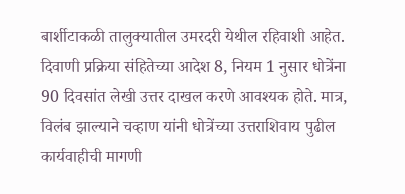बार्शीटाकळी तालुक्यातील उमरदरी येथील रहिवाशी आहेत. दिवाणी प्रक्रिया संहितेच्या आदेश 8, नियम 1 नुसार धोत्रेंना 90 दिवसांत लेखी उत्तर दाखल करणे आवश्यक होते. मात्र, विलंब झाल्याने चव्हाण यांनी धोत्रेंच्या उत्तराशिवाय पुढील कार्यवाहीची मागणी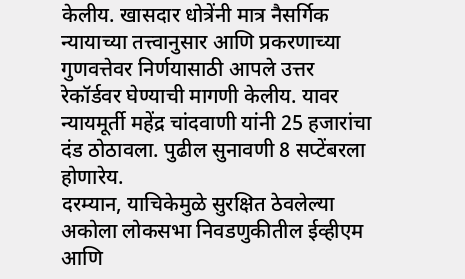केलीय. खासदार धोत्रेंनी मात्र नैसर्गिक न्यायाच्या तत्त्वानुसार आणि प्रकरणाच्या गुणवत्तेवर निर्णयासाठी आपले उत्तर रेकॉर्डवर घेण्याची मागणी केलीय. यावर न्यायमूर्ती महेंद्र चांदवाणी यांनी 25 हजारांचा दंड ठोठावला. पुढील सुनावणी 8 सप्टेंबरला होणारेय.
दरम्यान, याचिकेमुळे सुरक्षित ठेवलेल्या अकोला लोकसभा निवडणुकीतील ईव्हीएम आणि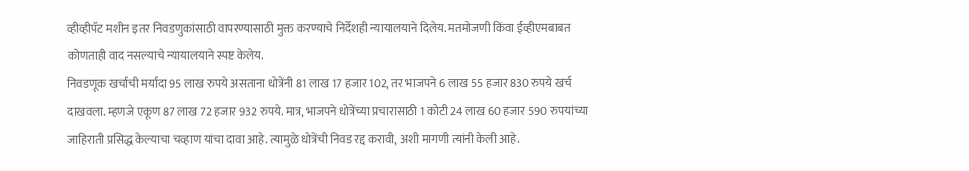व्हीव्हीपॅट मशीन इतर निवडणुकांसाठी वापरण्यासाठी मुक्त करण्याचे निर्देशही न्यायालयाने दिलेय. मतमोजणी किंवा ईव्हीएमबाबत कोणताही वाद नसल्याचे न्यायालयाने स्पष्ट केलेय.
निवडणूक खर्चाची मर्यादा 95 लाख रुपये असताना धोत्रेंनी 81 लाख 17 हजार 102, तर भाजपने 6 लाख 55 हजार 830 रुपये खर्च दाखवला. म्हणजे एकूण 87 लाख 72 हजार 932 रुपये. मात्र, भाजपने धोत्रेंच्या प्रचारासाठी 1 कोटी 24 लाख 60 हजार 590 रुपयांच्या जाहिराती प्रसिद्ध केल्याचा चव्हाण यांचा दावा आहे. त्यामुळे धोत्रेंची निवड रद्द करावी, अशी मागणी त्यांनी केली आहे.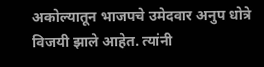अकोल्यातून भाजपचे उमेदवार अनुप धोत्रे विजयी झाले आहेत. त्यांनी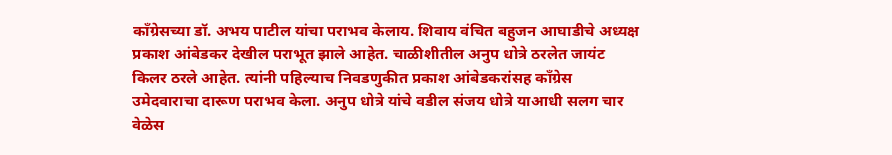काँग्रेसच्या डॉ. अभय पाटील यांचा पराभव केलाय. शिवाय वंचित बहुजन आघाडीचे अध्यक्ष प्रकाश आंबेडकर देखील पराभूत झाले आहेत. चाळीशीतील अनुप धोत्रे ठरलेत जायंट किलर ठरले आहेत. त्यांनी पहिल्याच निवडणुकीत प्रकाश आंबेडकरांसह काँग्रेस उमेदवाराचा दारूण पराभव केला. अनुप धोत्रे यांचे वडील संजय धोत्रे याआधी सलग चार वेळेस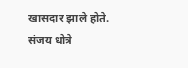खासदार झाले होते. संजय धोत्रे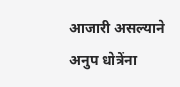आजारी असल्याने अनुप धोत्रेंना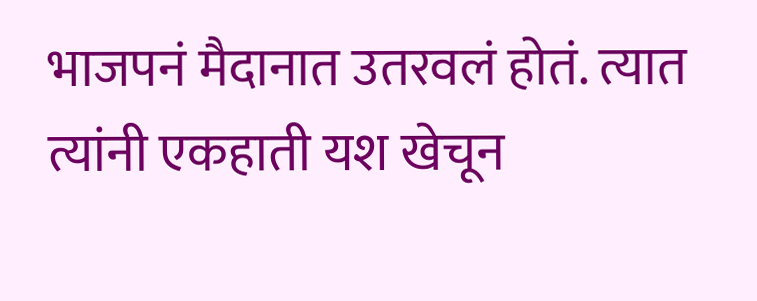भाजपनं मैदानात उतरवलं होतं. त्यात त्यांनी एकहाती यश खेचून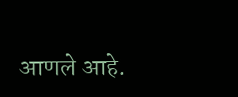आणले आहे.